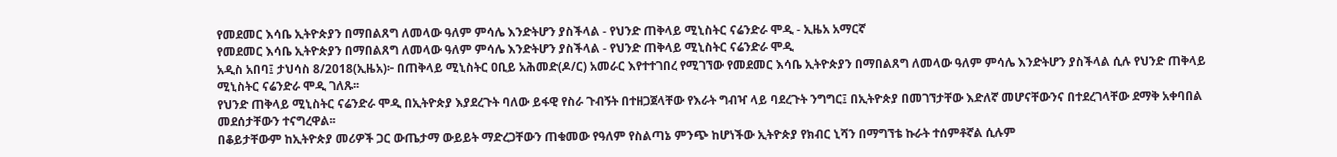የመደመር እሳቤ ኢትዮጵያን በማበልጸግ ለመላው ዓለም ምሳሌ እንድትሆን ያስችላል - የህንድ ጠቅላይ ሚኒስትር ናሬንድራ ሞዲ - ኢዜአ አማርኛ
የመደመር እሳቤ ኢትዮጵያን በማበልጸግ ለመላው ዓለም ምሳሌ እንድትሆን ያስችላል - የህንድ ጠቅላይ ሚኒስትር ናሬንድራ ሞዲ
አዲስ አበባ፤ ታህሳስ 8/2018(ኢዜአ)፦ በጠቅላይ ሚኒስትር ዐቢይ አሕመድ(ዶ/ር) አመራር እየተተገበረ የሚገኘው የመደመር እሳቤ ኢትዮጵያን በማበልጸግ ለመላው ዓለም ምሳሌ እንድትሆን ያስችላል ሲሉ የህንድ ጠቅላይ ሚኒስትር ናሬንድራ ሞዲ ገለጹ፡፡
የህንድ ጠቅላይ ሚኒስትር ናሬንድራ ሞዲ በኢትዮጵያ እያደረጉት ባለው ይፋዊ የስራ ጉብኝት በተዘጋጀላቸው የእራት ግብዣ ላይ ባደረጉት ንግግር፤ በኢትዮጵያ በመገኘታቸው እድለኛ መሆናቸውንና በተደረገላቸው ደማቅ አቀባበል መደሰታቸውን ተናግረዋል፡፡
በቆይታቸውም ከኢትዮጵያ መሪዎች ጋር ውጤታማ ውይይት ማድረጋቸውን ጠቁመው የዓለም የስልጣኔ ምንጭ ከሆነችው ኢትዮጵያ የክብር ኒሻን በማግኘቴ ኩራት ተሰምቶኛል ሲሉም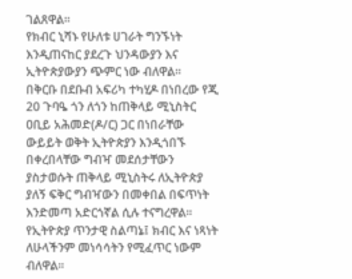ገልጸዋል፡፡
የክብር ኒሻኑ የሁለቱ ሀገራት ግንኙነት እንዲጠናከር ያደረጉ ህንዳውያን እና ኢትዮጵያውያን ጭምር ነው ብለዋል፡፡
በቅርቡ በደቡብ አፍሪካ ተካሂዶ በነበረው የጂ 20 ጉባዔ ጎን ለጎን ከጠቅላይ ሚኒስትር ዐቢይ አሕመድ(ዶ/ር) ጋር በነበራቸው ውይይት ወቅት ኢትዮጵያን እንዲጎበኙ በቀረበላቸው ግብዣ መደሰታቸውን ያስታወሱት ጠቅላይ ሚኒስትሩ ለኢትዮጵያ ያለኝ ፍቅር ግብዣውን በመቀበል በፍጥነት እንድመጣ አድርጎኛል ሲሉ ተናግረዋል፡፡
የኢትዮጵያ ጥንታዊ ስልጣኔ፤ ክብር እና ነጻነት ለሁላችንም መነሳሳትን የሚፈጥር ነውም ብለዋል፡፡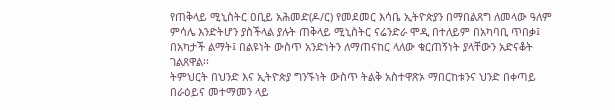የጠቅላይ ሚኒስትር ዐቢይ አሕመድ(ዶ/ር) የመደመር እሳቤ ኢትዮጵያን በማበልጸግ ለመላው ዓለም ምሳሌ እንድትሆን ያስችላል ያሉት ጠቅላይ ሚኒስትር ናሬንድራ ሞዲ በተለይም በአካባቢ ጥበቃ፤ በአካታች ልማት፤ በልዩነት ውስጥ አንድነትን ለማጠናከር ላለው ቁርጠኝነት ያላቸውን አድናቆት ገልጸዋል፡፡
ትምህርት በህንድ እና ኢትዮጵያ ግንኙነት ውስጥ ትልቅ አስተዋጽኦ ማበርከቱንና ህንድ በቀጣይ በራዕይና መተማመን ላይ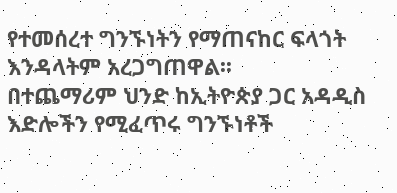የተመሰረተ ግንኙነትን የማጠናከር ፍላጎት እንዳላትም አረጋግጠዋል፡፡
በተጨማሪም ህንድ ከኢትዮጵያ ጋር አዳዲስ እድሎችን የሚፈጥሩ ግንኙነቶች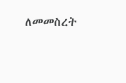ለመመስረት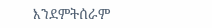እንደምትሰራም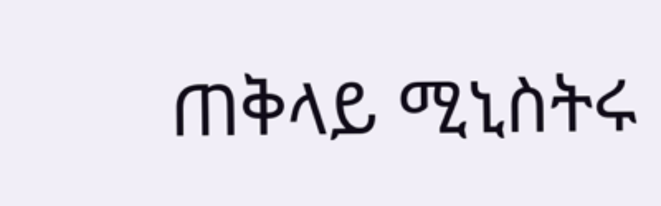ጠቅላይ ሚኒስትሩ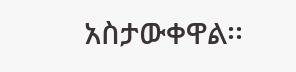አስታውቀዋል፡፡